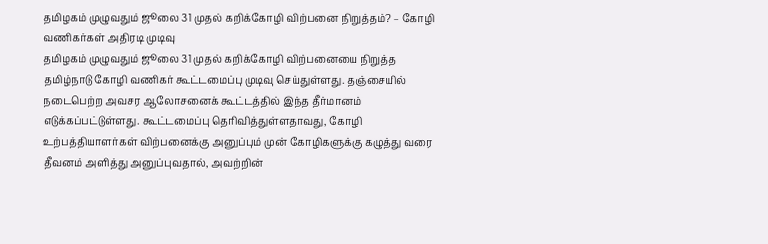தமிழகம் முழுவதும் ஜூலை 31 முதல் கறிக்கோழி விற்பனை நிறுத்தம்? – கோழி வணிகர்கள் அதிரடி முடிவு
தமிழகம் முழுவதும் ஜூலை 31 முதல் கறிக்கோழி விற்பனையை நிறுத்த தமிழ்நாடு கோழி வணிகர் கூட்டமைப்பு முடிவு செய்துள்ளது. தஞ்சையில் நடைபெற்ற அவசர ஆலோசனைக் கூட்டத்தில் இந்த தீர்மானம் எடுக்கப்பட்டுள்ளது. கூட்டமைப்பு தெரிவித்துள்ளதாவது, கோழி உற்பத்தியாளர்கள் விற்பனைக்கு அனுப்பும் முன் கோழிகளுக்கு கழுத்து வரை தீவனம் அளித்து அனுப்புவதால், அவற்றின்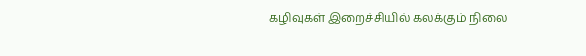கழிவுகள் இறைச்சியில் கலக்கும் நிலை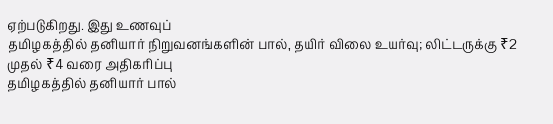ஏற்படுகிறது. இது உணவுப்
தமிழகத்தில் தனியார் நிறுவனங்களின் பால், தயிர் விலை உயர்வு; லிட்டருக்கு ₹2 முதல் ₹4 வரை அதிகரிப்பு
தமிழகத்தில் தனியார் பால்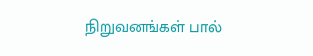நிறுவனங்கள் பால்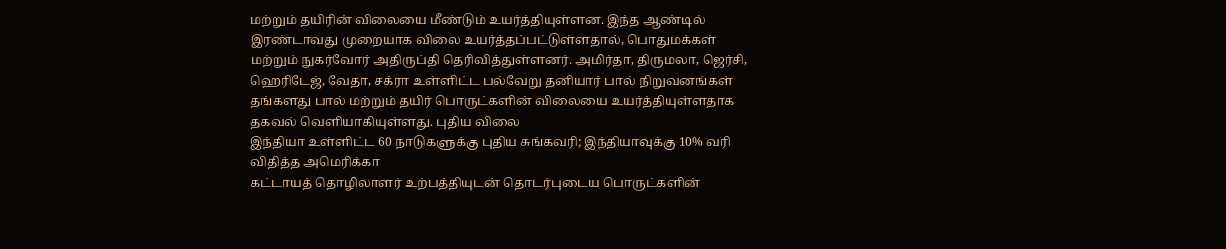மற்றும் தயிரின் விலையை மீண்டும் உயர்த்தியுள்ளன. இந்த ஆண்டில் இரண்டாவது முறையாக விலை உயர்த்தப்பட்டுள்ளதால், பொதுமக்கள் மற்றும் நுகர்வோர் அதிருப்தி தெரிவித்துள்ளனர். அமிர்தா, திருமலா, ஜெர்சி, ஹெரிடேஜ், வேதா, சக்ரா உள்ளிட்ட பல்வேறு தனியார் பால் நிறுவனங்கள் தங்களது பால் மற்றும் தயிர் பொருட்களின் விலையை உயர்த்தியுள்ளதாக தகவல் வெளியாகியுள்ளது. புதிய விலை
இந்தியா உள்ளிட்ட 60 நாடுகளுக்கு புதிய சுங்கவரி; இந்தியாவுக்கு 10% வரி விதித்த அமெரிக்கா
கட்டாயத் தொழிலாளர் உற்பத்தியுடன் தொடர்புடைய பொருட்களின்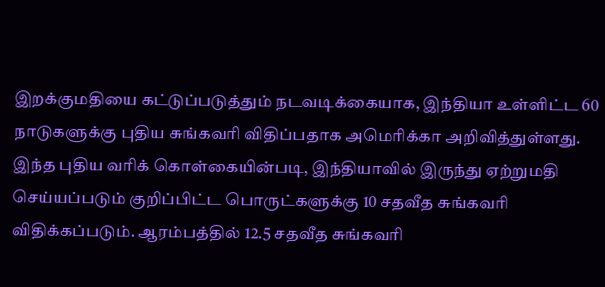இறக்குமதியை கட்டுப்படுத்தும் நடவடிக்கையாக, இந்தியா உள்ளிட்ட 60 நாடுகளுக்கு புதிய சுங்கவரி விதிப்பதாக அமெரிக்கா அறிவித்துள்ளது. இந்த புதிய வரிக் கொள்கையின்படி, இந்தியாவில் இருந்து ஏற்றுமதி செய்யப்படும் குறிப்பிட்ட பொருட்களுக்கு 10 சதவீத சுங்கவரி விதிக்கப்படும். ஆரம்பத்தில் 12.5 சதவீத சுங்கவரி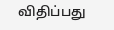விதிப்பது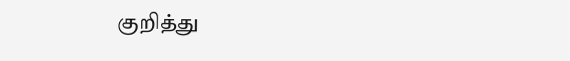குறித்து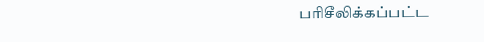பரிசீலிக்கப்பட்ட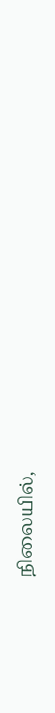நிலையில்,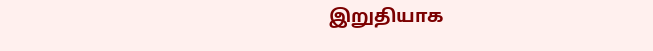இறுதியாக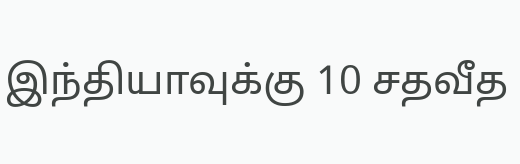இந்தியாவுக்கு 10 சதவீத